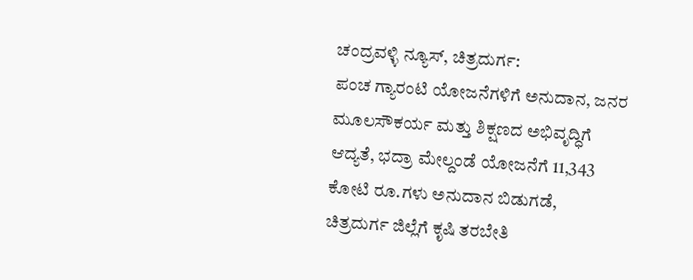ಚಂದ್ರವಳ್ಳಿ ನ್ಯೂಸ್, ಚಿತ್ರದುರ್ಗ:
ಪಂಚ ಗ್ಯಾರಂಟಿ ಯೋಜನೆಗಳಿಗೆ ಅನುದಾನ, ಜನರ ಮೂಲಸೌಕರ್ಯ ಮತ್ತು ಶಿಕ್ಷಣದ ಅಭಿವೃದ್ಧಿಗೆ ಆದ್ಯತೆ, ಭದ್ರಾ ಮೇಲ್ದಂಡೆ ಯೋಜನೆಗೆ 11,343 ಕೋಟಿ ರೂ.ಗಳು ಅನುದಾನ ಬಿಡುಗಡೆ,
ಚಿತ್ರದುರ್ಗ ಜಿಲ್ಲೆಗೆ ಕೃಷಿ ತರಬೇತಿ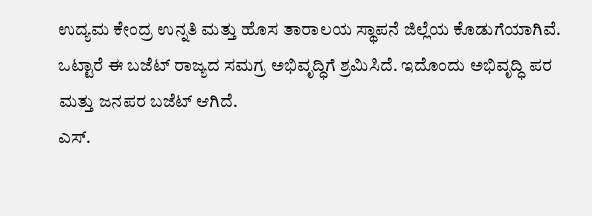ಉದ್ಯಮ ಕೇಂದ್ರ ಉನ್ನತಿ ಮತ್ತು ಹೊಸ ತಾರಾಲಯ ಸ್ಥಾಪನೆ ಜಿಲ್ಲೆಯ ಕೊಡುಗೆಯಾಗಿವೆ. ಒಟ್ಟಾರೆ ಈ ಬಜೆಟ್ ರಾಜ್ಯದ ಸಮಗ್ರ ಅಭಿವೃದ್ಧಿಗೆ ಶ್ರಮಿಸಿದೆ. ಇದೊಂದು ಅಭಿವೃದ್ಧಿ ಪರ ಮತ್ತು ಜನಪರ ಬಜೆಟ್ ಆಗಿದೆ.
ಎಸ್.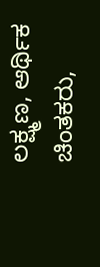ಲಕ್ಷ್ಮಣ, ಆರ್ಥಿಕ ಚಿಂತಕರು,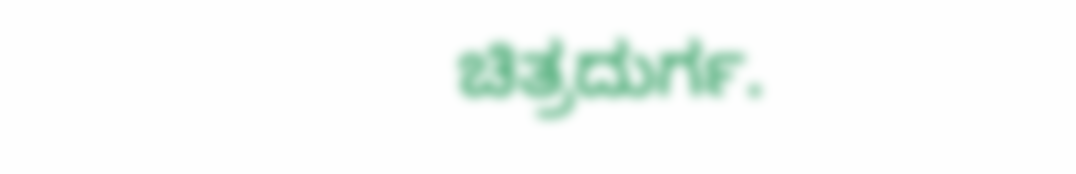ಚಿತ್ರದುರ್ಗ.